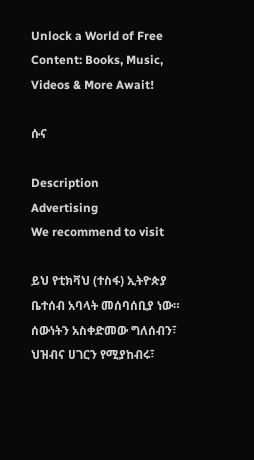Unlock a World of Free Content: Books, Music, Videos & More Await!

ሱና

Description
Advertising
We recommend to visit

ይህ የቲክቫህ (ተስፋ) ኢትዮጵያ ቤተሰብ አባላት መሰባሰቢያ ነው። ሰውነትን አስቀድመው ግለሰብን፣ ህዝብና ሀገርን የሚያከብሩ፣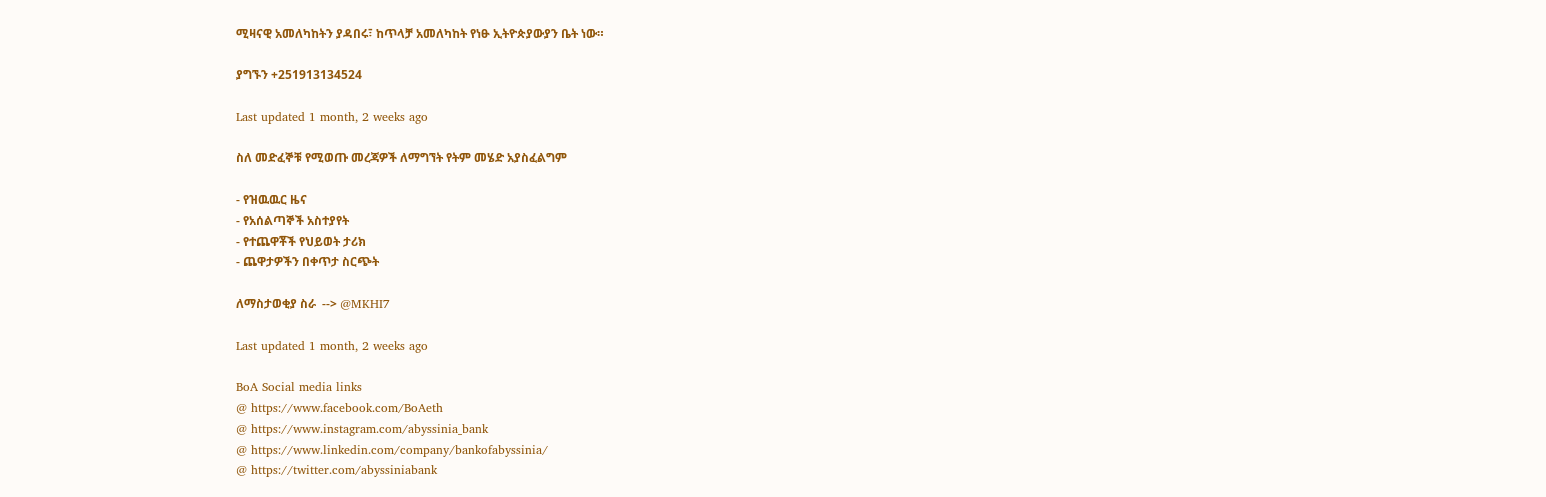ሚዛናዊ አመለካከትን ያዳበሩ፣ ከጥላቻ አመለካከት የነፁ ኢትዮጵያውያን ቤት ነው።

ያግኙን +251913134524

Last updated 1 month, 2 weeks ago

ስለ መድፈኞቹ የሚወጡ መረጃዎች ለማግኘት የትም መሄድ አያስፈልግም

- የዝዉዉር ዜና
- የአሰልጣኞች አስተያየት
- የተጨዋቾች የህይወት ታሪክ
- ጨዋታዎችን በቀጥታ ስርጭት

ለማስታወቂያ ስራ  --> @MKHI7

Last updated 1 month, 2 weeks ago

BoA Social media links
@ https://www.facebook.com/BoAeth
@ https://www.instagram.com/abyssinia_bank
@ https://www.linkedin.com/company/bankofabyssinia/
@ https://twitter.com/abyssiniabank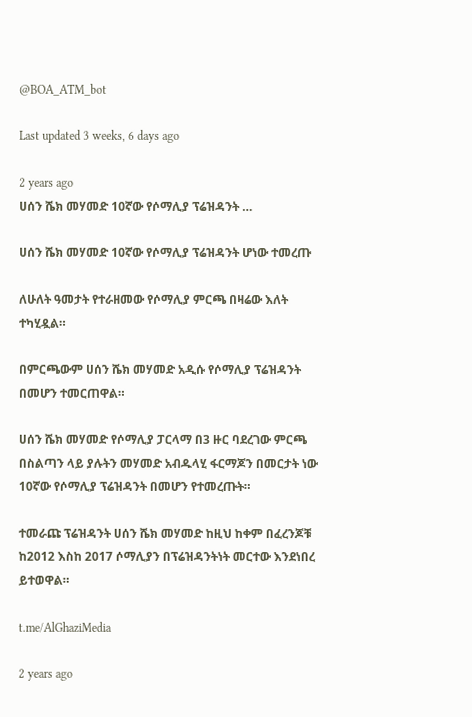@BOA_ATM_bot

Last updated 3 weeks, 6 days ago

2 years ago
ሀሰን ሼክ መሃመድ 10ኛው የሶማሊያ ፕሬዝዳንት …

ሀሰን ሼክ መሃመድ 10ኛው የሶማሊያ ፕሬዝዳንት ሆነው ተመረጡ

ለሁለት ዓመታት የተራዘመው የሶማሊያ ምርጫ በዛሬው እለት ተካሂዷል።

በምርጫውም ሀሰን ሼክ መሃመድ አዲሱ የሶማሊያ ፕሬዝዳንት በመሆን ተመርጠዋል።

ሀሰን ሼክ መሃመድ የሶማሊያ ፓርላማ በ3 ዙር ባደረገው ምርጫ በስልጣን ላይ ያሉትን መሃመድ አብዱላሂ ፋርማጆን በመርታት ነው 10ኛው የሶማሊያ ፕሬዝዳንት በመሆን የተመረጡት።

ተመራጩ ፕሬዝዳንት ሀሰን ሼክ መሃመድ ከዚህ ከቀም በፈረንጆቹ ከ2012 እስከ 2017 ሶማሊያን በፕሬዝዳንትነት መርተው እንደነበረ ይተወዋል።

t.me/AlGhaziMedia

2 years ago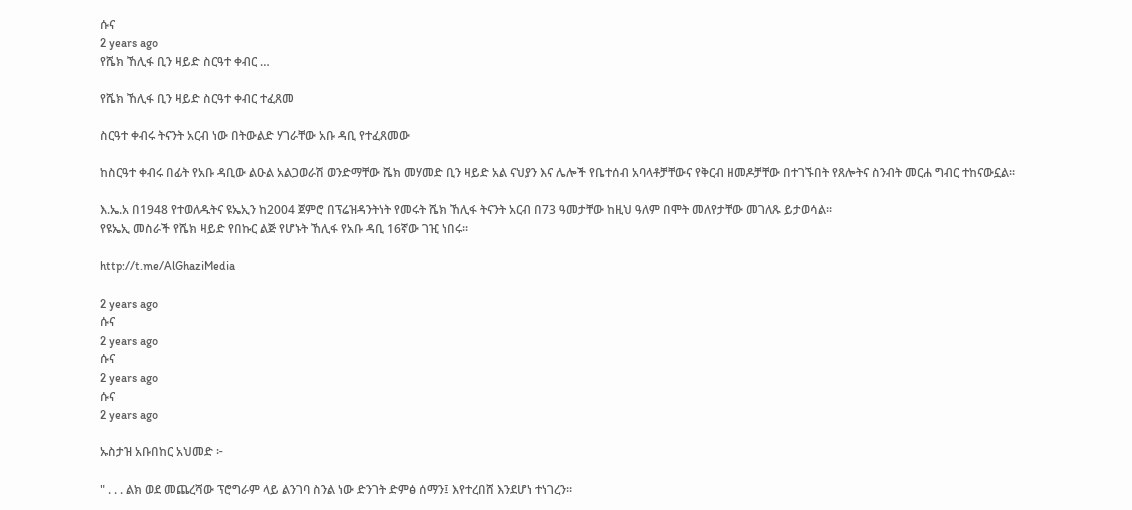ሱና
2 years ago
የሼክ ኸሊፋ ቢን ዛይድ ስርዓተ ቀብር …

የሼክ ኸሊፋ ቢን ዛይድ ስርዓተ ቀብር ተፈጸመ

ስርዓተ ቀብሩ ትናንት አርብ ነው በትውልድ ሃገራቸው አቡ ዳቢ የተፈጸመው

ከስርዓተ ቀብሩ በፊት የአቡ ዳቢው ልዑል አልጋወራሽ ወንድማቸው ሼክ መሃመድ ቢን ዛይድ አል ናህያን እና ሌሎች የቤተሰብ አባላቶቻቸውና የቅርብ ዘመዶቻቸው በተገኙበት የጸሎትና ስንብት መርሐ ግብር ተከናውኗል፡፡

እ.ኤ.አ በ1948 የተወለዱትና ዩኤኢን ከ2004 ጀምሮ በፕሬዝዳንትነት የመሩት ሼክ ኸሊፋ ትናንት አርብ በ73 ዓመታቸው ከዚህ ዓለም በሞት መለየታቸው መገለጹ ይታወሳል፡፡
የዩኤኢ መስራች የሼክ ዛይድ የበኩር ልጅ የሆኑት ኸሊፋ የአቡ ዳቢ 16ኛው ገዢ ነበሩ፡፡

http://t.me/AlGhaziMedia

2 years ago
ሱና
2 years ago
ሱና
2 years ago
ሱና
2 years ago

ኡስታዝ አቡበከር አህመድ ፦

" . . . ልክ ወደ መጨረሻው ፕሮግራም ላይ ልንገባ ስንል ነው ድንገት ድምፅ ሰማን፤ እየተረበሸ እንደሆነ ተነገረን።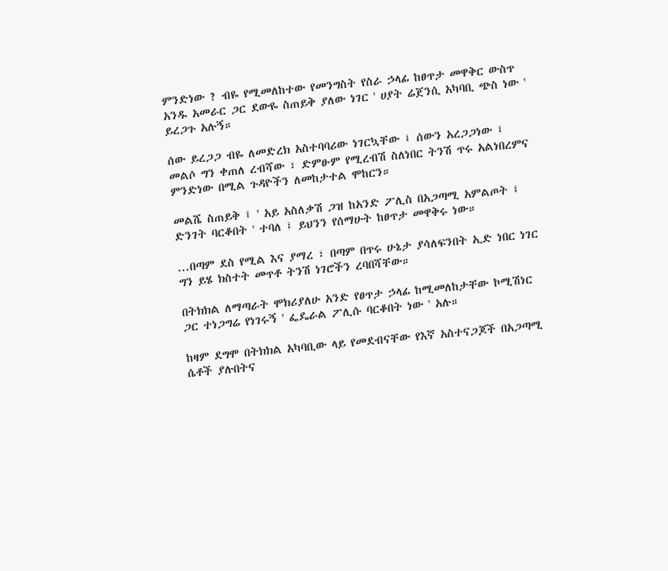ምንድነው ? ብዬ የሚመለከተው የመንግስት የስራ ኃላፊ ከፀጥታ መዋቅር ውስጥ አንዱ አመራር ጋር ደውዬ ስጠይቅ ያለው ነገር ' ሀያት ሬጀንሲ አካባቢ ጭስ ነው ' ይረጋጉ አሉኝ።

ሰው ይረጋጋ ብዬ ለመድረክ አስተባባሪው ነገርኳቸው ፤ ሰውን አረጋጋነው ፤ መልሶ ግን ቀጠለ ረብሻው ፣ ድምፁም የሚረብሽ ስለነበር ትንሽ ጥሩ አልነበረምና ምንድነው በሚል ጉዳዮችን ለመከታተል ሞከርን።

መልሼ ስጠይቅ ፤ ' አይ አስለቃሽ ጋዝ ከአንድ ፖሊስ በአጋጣሚ አምልጦት ፤ ድንገት ባርቆበት ' ተባለ ፤ ይህንን የሰማሁት ከፀጥታ መዋቅሩ ነው።

...በጣም ደስ የሚል እና ያማረ ፣ በጣም በጥሩ ሁኔታ ያሳለፍንበት ኢድ ነበር ነገር ግን ይሄ ክስተት መጥቶ ትንሽ ነገሮችን ረባበሻቸው።

በትክክል ለማጣራት ሞክሪያለሁ አንድ የፀጥታ ኃላፊ ከሚመለከታቸው ኮሚሽነር ጋር ተነጋግሬ የነገሩኝ ' ፌዴራል ፖሊሱ ባርቆበት ነው ' አሉ።

ከዛም ደግሞ በትክክል አካባቢው ላይ የመደብናቸው የእኛ አስተናጋጆች በአጋጣሚ ሴቶች ያሉበትና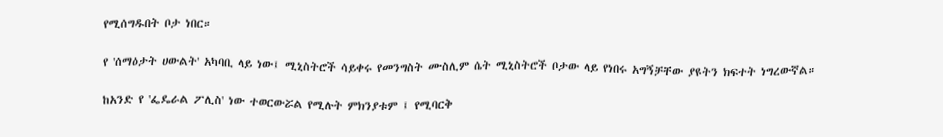የሚሰግዱበት ቦታ ነበር።

የ 'ሰማዕታት ሀውልት' አካባቢ ላይ ነው፤ ሚኒስትሮች ሳይቀሩ የመንግስት ሙስሊም ሴት ሚኒስትሮች ቦታው ላይ የነበሩ አግኝቻቸው ያዩትን ክፍተት ነግረውኛል።

ከአንድ የ 'ፌዴራል ፖሊስ' ነው ተወርውሯል የሚሉት ምክንያቱም ፤ የሚባርቅ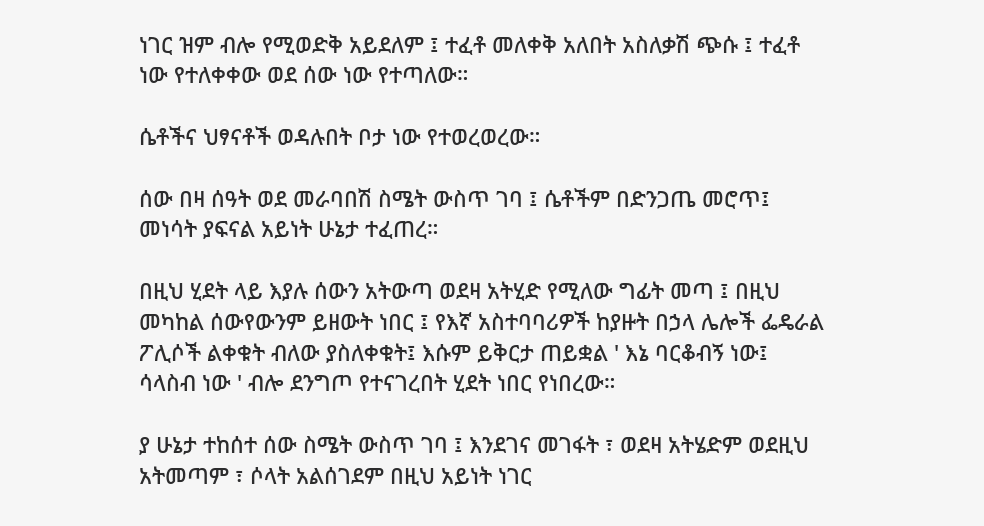ነገር ዝም ብሎ የሚወድቅ አይደለም ፤ ተፈቶ መለቀቅ አለበት አስለቃሽ ጭሱ ፤ ተፈቶ ነው የተለቀቀው ወደ ሰው ነው የተጣለው።

ሴቶችና ህፃናቶች ወዳሉበት ቦታ ነው የተወረወረው።

ሰው በዛ ሰዓት ወደ መራባበሽ ስሜት ውስጥ ገባ ፤ ሴቶችም በድንጋጤ መሮጥ፤ መነሳት ያፍናል አይነት ሁኔታ ተፈጠረ።

በዚህ ሂደት ላይ እያሉ ሰውን አትውጣ ወደዛ አትሂድ የሚለው ግፊት መጣ ፤ በዚህ መካከል ሰውየውንም ይዘውት ነበር ፤ የእኛ አስተባባሪዎች ከያዙት በኃላ ሌሎች ፌዴራል ፖሊሶች ልቀቁት ብለው ያስለቀቁት፤ እሱም ይቅርታ ጠይቋል ' እኔ ባርቆብኝ ነው፤ ሳላስብ ነው ' ብሎ ደንግጦ የተናገረበት ሂደት ነበር የነበረው።

ያ ሁኔታ ተከሰተ ሰው ስሜት ውስጥ ገባ ፤ እንደገና መገፋት ፣ ወደዛ አትሄድም ወደዚህ አትመጣም ፣ ሶላት አልሰገደም በዚህ አይነት ነገር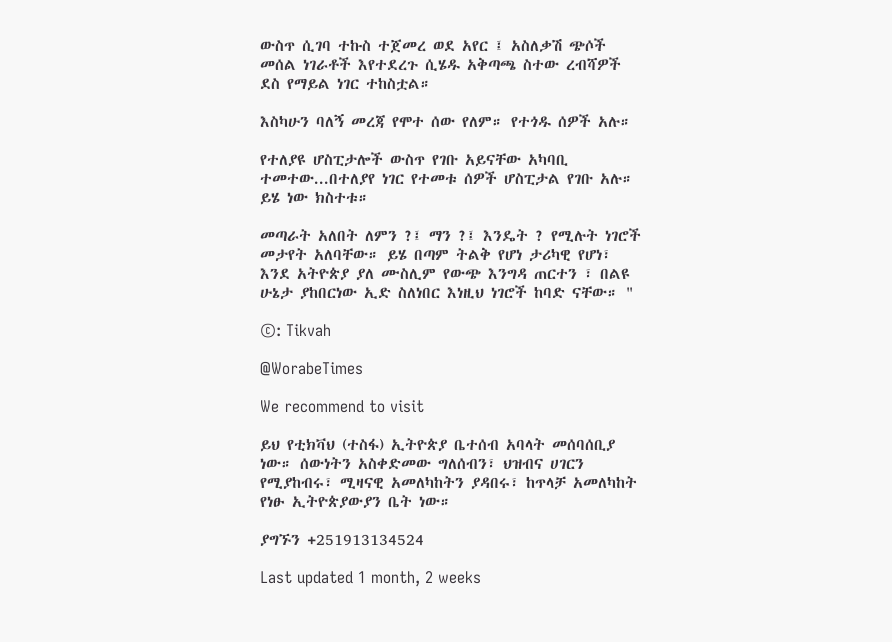ውስጥ ሲገባ ተኩስ ተጀመረ ወደ አየር ፤ አስለቃሽ ጭሶች መሰል ነገራቶች እየተደረጉ ሲሄዱ አቅጣጫ ስተው ረብሻዎች ደስ የማይል ነገር ተከስቷል።

እስካሁን ባለኝ መረጃ የሞተ ሰው የለም። የተጎዱ ሰዎች አሉ።

የተለያዩ ሆስፒታሎች ውስጥ የገቡ አይናቸው አካባቢ ተመተው...በተለያየ ነገር የተመቱ ሰዎች ሆስፒታል የገቡ አሉ። ይሄ ነው ክስተቱ።

መጣራት አለበት ለምን ?፤ ማን ?፤ እንዴት ? የሚሉት ነገሮች መታየት አለባቸው። ይሄ በጣም ትልቅ የሆነ ታሪካዊ የሆነ፣ እንደ አትዮጵያ ያለ ሙስሊም የውጭ እንግዳ ጠርተን ፣ በልዩ ሁኔታ ያከበርነው ኢድ ስለነበር እነዚህ ነገሮች ከባድ ናቸው። "

©: Tikvah

@WorabeTimes

We recommend to visit

ይህ የቲክቫህ (ተስፋ) ኢትዮጵያ ቤተሰብ አባላት መሰባሰቢያ ነው። ሰውነትን አስቀድመው ግለሰብን፣ ህዝብና ሀገርን የሚያከብሩ፣ ሚዛናዊ አመለካከትን ያዳበሩ፣ ከጥላቻ አመለካከት የነፁ ኢትዮጵያውያን ቤት ነው።

ያግኙን +251913134524

Last updated 1 month, 2 weeks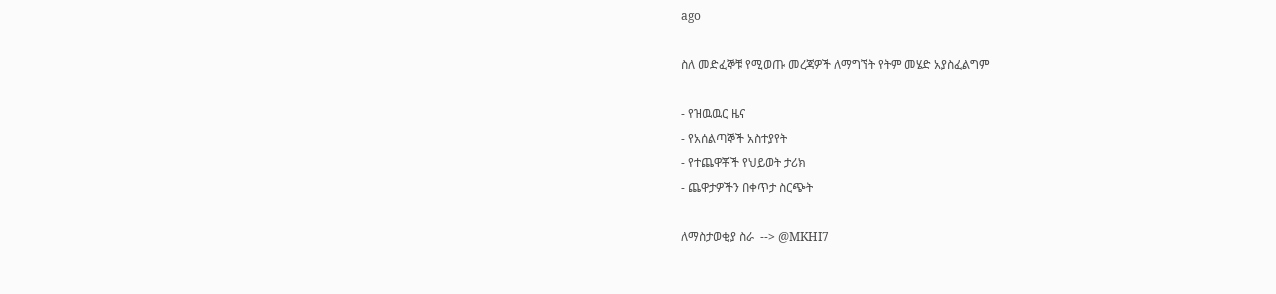ago

ስለ መድፈኞቹ የሚወጡ መረጃዎች ለማግኘት የትም መሄድ አያስፈልግም

- የዝዉዉር ዜና
- የአሰልጣኞች አስተያየት
- የተጨዋቾች የህይወት ታሪክ
- ጨዋታዎችን በቀጥታ ስርጭት

ለማስታወቂያ ስራ  --> @MKHI7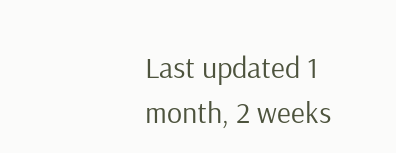Last updated 1 month, 2 weeks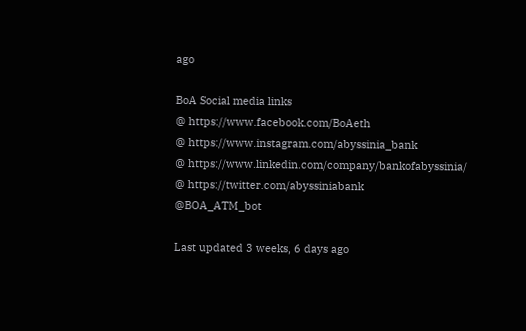ago

BoA Social media links
@ https://www.facebook.com/BoAeth
@ https://www.instagram.com/abyssinia_bank
@ https://www.linkedin.com/company/bankofabyssinia/
@ https://twitter.com/abyssiniabank
@BOA_ATM_bot

Last updated 3 weeks, 6 days ago